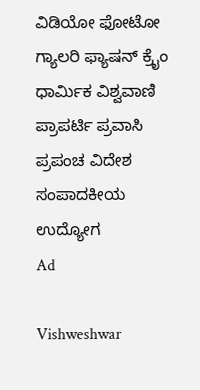ವಿಡಿಯೋ ಫೋಟೋ ಗ್ಯಾಲರಿ ಫ್ಯಾಷನ್ ಕ್ರೈಂ ಧಾರ್ಮಿಕ ವಿಶ್ವವಾಣಿ ಪ್ರಾಪರ್ಟಿ ಪ್ರವಾಸಿ ಪ್ರಪಂಚ ವಿದೇಶ ಸಂಪಾದಕೀಯ ಉದ್ಯೋಗ
Ad

Vishweshwar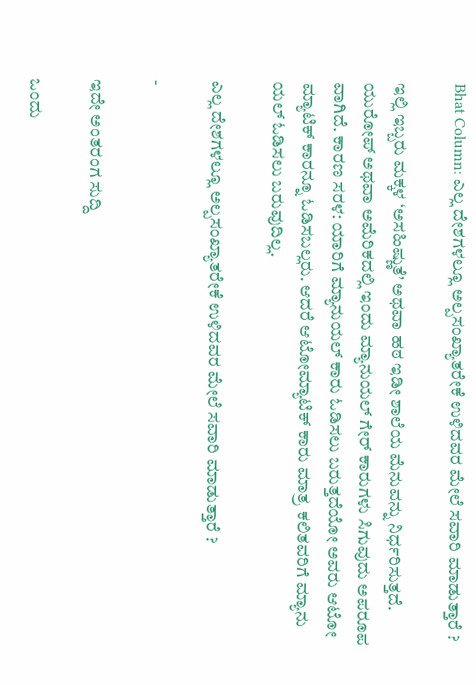Bhat Column: ಎಲ್ಲ ದೇಶಗಳಲ್ಲೂ ಅಲ್ಪಸಂಖ್ಯಾತರೇಕೆ ಉಳಿದವರ ಮೇಲೆ ಸವಾರಿ ಮಾಡುತ್ತಾರೆ ?

ಇಲ್ಲಿ ಇಬ್ಬರು ಮಕ್ಕಳ ‘ಅಸಹಿಷ್ಣುತೆ’ ಅಥವಾ ಹಠ ಇಡೀ ಶಾಲೆಯ ಮೆನುವನ್ನು ನಿರ್ಧರಿಸುತ್ತದೆ. ಯುರೋಪ್ ಅಥವಾ ಅಮೆರಿಕದಲ್ಲಿ ಇಂದು ಮ್ಯಾನುಯಲ್ ಗೇರ್ ಕಾರುಗಳು ಸಿಗುವುದು ಅಪರೂಪ ವಾಗಿದೆ. ಕಾರಣ ಸರಳ: ಯಾರಿಗೆ ಮ್ಯಾನುಯಲ್ ಕಾರು ಓಡಿಸಲು ಬರುತ್ತದೆಯೋ ಅವರು ಆಟೋ ಮ್ಯಾಟಿಕ್ ಕಾರನ್ನೂ ಓಡಿಸಬಲ್ಲರು. ಆದರೆ ಆಟೋಮ್ಯಾಟಿಕ್ ಕಾರು ಮಾತ್ರ ಕಲಿತವರಿಗೆ ಮ್ಯಾನು ಯಲ್ ಓಡಿಸಲು ಬರುವುದಿಲ್ಲ.

ಎಲ್ಲ ದೇಶಗಳಲ್ಲೂ ಅಲ್ಪಸಂಖ್ಯಾತರೇಕೆ ಉಳಿದವರ ಮೇಲೆ ಸವಾರಿ ಮಾಡುತ್ತಾರೆ ?

-

ಇದೇ ಅಂತರಂಗ ಸುದ್ದಿ

ಒಂದು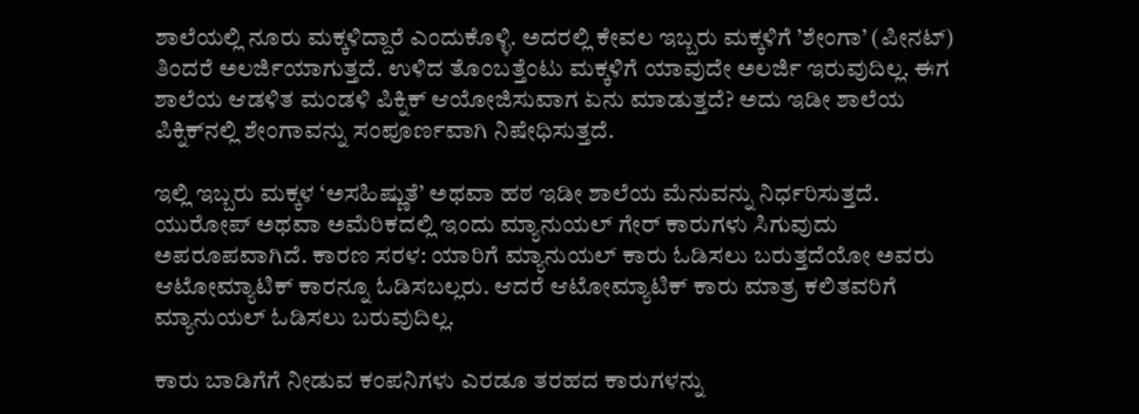ಶಾಲೆಯಲ್ಲಿ ನೂರು ಮಕ್ಕಳಿದ್ದಾರೆ ಎಂದುಕೊಳ್ಳಿ. ಅದರಲ್ಲಿ ಕೇವಲ ಇಬ್ಬರು ಮಕ್ಕಳಿಗೆ ’ಶೇಂಗಾ’ (ಪೀನಟ್) ತಿಂದರೆ ಅಲರ್ಜಿಯಾಗುತ್ತದೆ. ಉಳಿದ ತೊಂಬತ್ತೆಂಟು ಮಕ್ಕಳಿಗೆ ಯಾವುದೇ ಅಲರ್ಜಿ ಇರುವುದಿಲ್ಲ. ಈಗ ಶಾಲೆಯ ಆಡಳಿತ ಮಂಡಳಿ ಪಿಕ್ನಿಕ್ ಆಯೋಜಿಸುವಾಗ ಏನು ಮಾಡುತ್ತದೆ? ಅದು ಇಡೀ ಶಾಲೆಯ ಪಿಕ್ನಿಕ್‌ನಲ್ಲಿ ಶೇಂಗಾವನ್ನು ಸಂಪೂರ್ಣವಾಗಿ ನಿಷೇಧಿಸುತ್ತದೆ.

ಇಲ್ಲಿ ಇಬ್ಬರು ಮಕ್ಕಳ ‘ಅಸಹಿಷ್ಣುತೆ’ ಅಥವಾ ಹಠ ಇಡೀ ಶಾಲೆಯ ಮೆನುವನ್ನು ನಿರ್ಧರಿಸುತ್ತದೆ. ಯುರೋಪ್ ಅಥವಾ ಅಮೆರಿಕದಲ್ಲಿ ಇಂದು ಮ್ಯಾನುಯಲ್ ಗೇರ್ ಕಾರುಗಳು ಸಿಗುವುದು ಅಪರೂಪವಾಗಿದೆ. ಕಾರಣ ಸರಳ: ಯಾರಿಗೆ ಮ್ಯಾನುಯಲ್ ಕಾರು ಓಡಿಸಲು ಬರುತ್ತದೆಯೋ ಅವರು ಆಟೋಮ್ಯಾಟಿಕ್ ಕಾರನ್ನೂ ಓಡಿಸಬಲ್ಲರು. ಆದರೆ ಆಟೋಮ್ಯಾಟಿಕ್ ಕಾರು ಮಾತ್ರ ಕಲಿತವರಿಗೆ ಮ್ಯಾನುಯಲ್ ಓಡಿಸಲು ಬರುವುದಿಲ್ಲ.

ಕಾರು ಬಾಡಿಗೆಗೆ ನೀಡುವ ಕಂಪನಿಗಳು ಎರಡೂ ತರಹದ ಕಾರುಗಳನ್ನು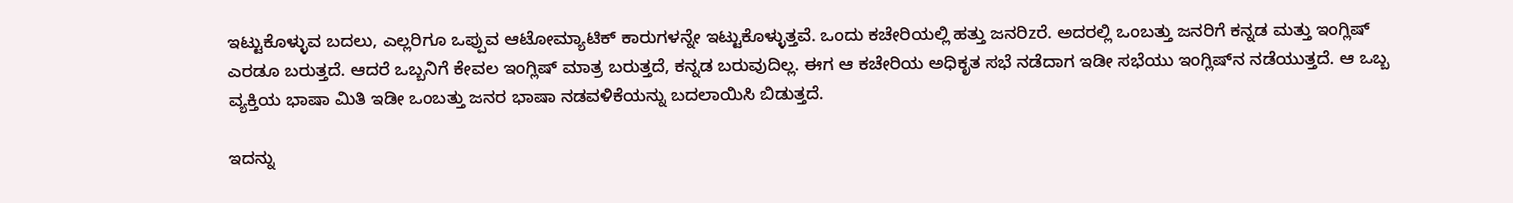ಇಟ್ಟುಕೊಳ್ಳುವ ಬದಲು, ಎಲ್ಲರಿಗೂ ಒಪ್ಪುವ ಆಟೋಮ್ಯಾಟಿಕ್ ಕಾರುಗಳನ್ನೇ ಇಟ್ಟುಕೊಳ್ಳುತ್ತವೆ. ಒಂದು ಕಚೇರಿಯಲ್ಲಿ ಹತ್ತು ಜನರಿzರೆ. ಅದರಲ್ಲಿ ಒಂಬತ್ತು ಜನರಿಗೆ ಕನ್ನಡ ಮತ್ತು ಇಂಗ್ಲಿಷ್ ಎರಡೂ ಬರುತ್ತದೆ. ಆದರೆ ಒಬ್ಬನಿಗೆ ಕೇವಲ ಇಂಗ್ಲಿಷ್ ಮಾತ್ರ ಬರುತ್ತದೆ, ಕನ್ನಡ ಬರುವುದಿಲ್ಲ. ಈಗ ಆ ಕಚೇರಿಯ ಅಧಿಕೃತ ಸಭೆ ನಡೆದಾಗ ಇಡೀ ಸಭೆಯು ಇಂಗ್ಲಿಷ್‌ನ ನಡೆಯುತ್ತದೆ. ಆ ಒಬ್ಬ ವ್ಯಕ್ತಿಯ ಭಾಷಾ ಮಿತಿ ಇಡೀ ಒಂಬತ್ತು ಜನರ ಭಾಷಾ ನಡವಳಿಕೆಯನ್ನು ಬದಲಾಯಿಸಿ ಬಿಡುತ್ತದೆ.

ಇದನ್ನು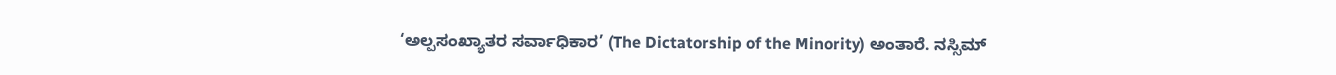‘ಅಲ್ಪಸಂಖ್ಯಾತರ ಸರ್ವಾಧಿಕಾರ’ (The Dictatorship of the Minority) ಅಂತಾರೆ. ನಸ್ಸಿಮ್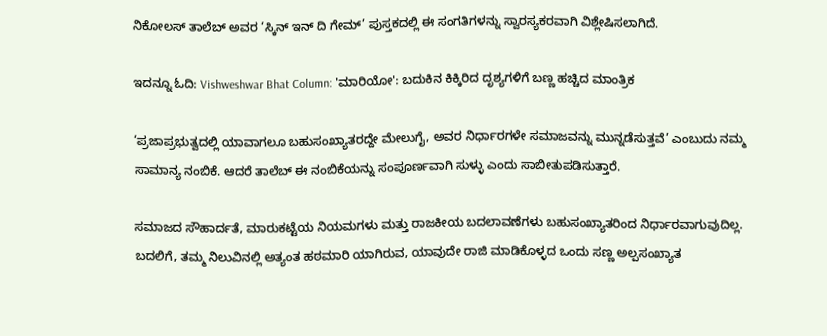ನಿಕೋಲಸ್ ತಾಲೆಬ್ ಅವರ ‘ಸ್ಕಿನ್ ಇನ್ ದಿ ಗೇಮ್’ ಪುಸ್ತಕದಲ್ಲಿ ಈ ಸಂಗತಿಗಳನ್ನು ಸ್ವಾರಸ್ಯಕರವಾಗಿ ವಿಶ್ಲೇಷಿಸಲಾಗಿದೆ.

ಇದನ್ನೂ ಓದಿ: Vishweshwar Bhat Column: 'ಮಾರಿಯೋ': ಬದುಕಿನ ಕಿಕ್ಕಿರಿದ ದೃಶ್ಯಗಳಿಗೆ ಬಣ್ಣ ಹಚ್ಚಿದ ಮಾಂತ್ರಿಕ

‘ಪ್ರಜಾಪ್ರಭುತ್ವದಲ್ಲಿ ಯಾವಾಗಲೂ ಬಹುಸಂಖ್ಯಾತರದ್ದೇ ಮೇಲುಗೈ, ಅವರ ನಿರ್ಧಾರಗಳೇ ಸಮಾಜವನ್ನು ಮುನ್ನಡೆಸುತ್ತವೆ’ ಎಂಬುದು ನಮ್ಮ ಸಾಮಾನ್ಯ ನಂಬಿಕೆ. ಆದರೆ ತಾಲೆಬ್ ಈ ನಂಬಿಕೆಯನ್ನು ಸಂಪೂರ್ಣವಾಗಿ ಸುಳ್ಳು ಎಂದು ಸಾಬೀತುಪಡಿಸುತ್ತಾರೆ.

ಸಮಾಜದ ಸೌಹಾರ್ದತೆ, ಮಾರುಕಟ್ಟೆಯ ನಿಯಮಗಳು ಮತ್ತು ರಾಜಕೀಯ ಬದಲಾವಣೆಗಳು ಬಹುಸಂಖ್ಯಾತರಿಂದ ನಿರ್ಧಾರವಾಗುವುದಿಲ್ಲ. ಬದಲಿಗೆ, ತಮ್ಮ ನಿಲುವಿನಲ್ಲಿ ಅತ್ಯಂತ ಹಠಮಾರಿ ಯಾಗಿರುವ, ಯಾವುದೇ ರಾಜಿ ಮಾಡಿಕೊಳ್ಳದ ಒಂದು ಸಣ್ಣ ಅಲ್ಪಸಂಖ್ಯಾತ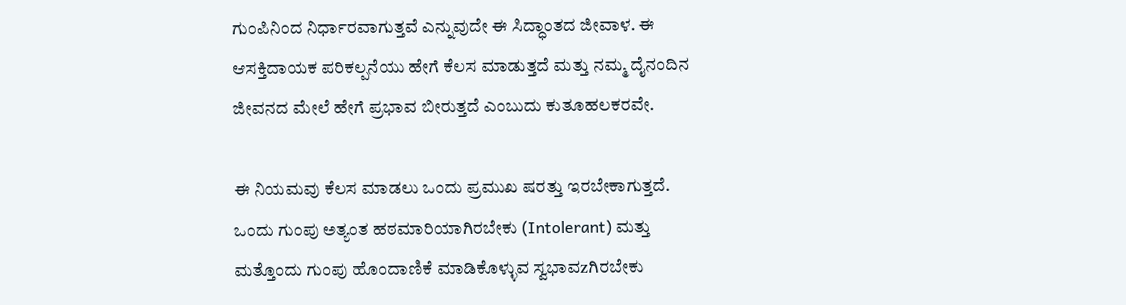ಗುಂಪಿನಿಂದ ನಿರ್ಧಾರವಾಗುತ್ತವೆ ಎನ್ನುವುದೇ ಈ ಸಿದ್ಧಾಂತದ ಜೀವಾಳ. ಈ ಆಸಕ್ತಿದಾಯಕ ಪರಿಕಲ್ಪನೆಯು ಹೇಗೆ ಕೆಲಸ ಮಾಡುತ್ತದೆ ಮತ್ತು ನಮ್ಮ ದೈನಂದಿನ ಜೀವನದ ಮೇಲೆ ಹೇಗೆ ಪ್ರಭಾವ ಬೀರುತ್ತದೆ ಎಂಬುದು ಕುತೂಹಲಕರವೇ.

ಈ ನಿಯಮವು ಕೆಲಸ ಮಾಡಲು ಒಂದು ಪ್ರಮುಖ ಷರತ್ತು ಇರಬೇಕಾಗುತ್ತದೆ. ಒಂದು ಗುಂಪು ಅತ್ಯಂತ ಹಠಮಾರಿಯಾಗಿರಬೇಕು (Intolerant) ಮತ್ತು ಮತ್ತೊಂದು ಗುಂಪು ಹೊಂದಾಣಿಕೆ ಮಾಡಿಕೊಳ್ಳುವ ಸ್ವಭಾವzಗಿರಬೇಕು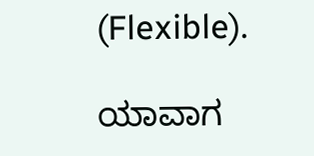(Flexible).

ಯಾವಾಗ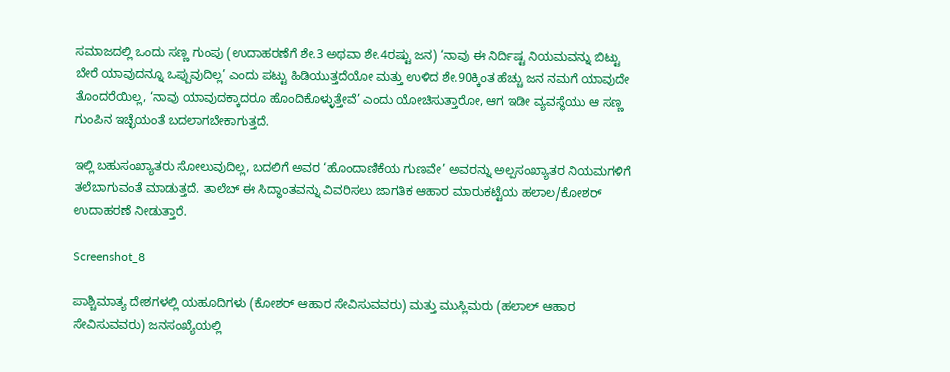ಸಮಾಜದಲ್ಲಿ ಒಂದು ಸಣ್ಣ ಗುಂಪು (ಉದಾಹರಣೆಗೆ ಶೇ.3 ಅಥವಾ ಶೇ.4ರಷ್ಟು ಜನ) ‘ನಾವು ಈ ನಿರ್ದಿಷ್ಟ ನಿಯಮವನ್ನು ಬಿಟ್ಟು ಬೇರೆ ಯಾವುದನ್ನೂ ಒಪ್ಪುವುದಿಲ್ಲ’ ಎಂದು ಪಟ್ಟು ಹಿಡಿಯುತ್ತದೆಯೋ ಮತ್ತು ಉಳಿದ ಶೇ.90ಕ್ಕಿಂತ ಹೆಚ್ಚು ಜನ ನಮಗೆ ಯಾವುದೇ ತೊಂದರೆಯಿಲ್ಲ, ‘ನಾವು ಯಾವುದಕ್ಕಾದರೂ ಹೊಂದಿಕೊಳ್ಳುತ್ತೇವೆ’ ಎಂದು ಯೋಚಿಸುತ್ತಾರೋ, ಆಗ ಇಡೀ ವ್ಯವಸ್ಥೆಯು ಆ ಸಣ್ಣ ಗುಂಪಿನ ಇಚ್ಛೆಯಂತೆ ಬದಲಾಗಬೇಕಾಗುತ್ತದೆ.

ಇಲ್ಲಿ ಬಹುಸಂಖ್ಯಾತರು ಸೋಲುವುದಿಲ್ಲ, ಬದಲಿಗೆ ಅವರ ‘ಹೊಂದಾಣಿಕೆಯ ಗುಣವೇ’ ಅವರನ್ನು ಅಲ್ಪಸಂಖ್ಯಾತರ ನಿಯಮಗಳಿಗೆ ತಲೆಬಾಗುವಂತೆ ಮಾಡುತ್ತದೆ. ತಾಲೆಬ್ ಈ ಸಿದ್ಧಾಂತವನ್ನು ವಿವರಿಸಲು ಜಾಗತಿಕ ಆಹಾರ ಮಾರುಕಟ್ಟೆಯ ಹಲಾಲ/ಕೋಶರ್ ಉದಾಹರಣೆ ನೀಡುತ್ತಾರೆ.

Screenshot_8

ಪಾಶ್ಚಿಮಾತ್ಯ ದೇಶಗಳಲ್ಲಿ ಯಹೂದಿಗಳು (ಕೋಶರ್ ಆಹಾರ ಸೇವಿಸುವವರು) ಮತ್ತು ಮುಸ್ಲಿಮರು (ಹಲಾಲ್ ಆಹಾರ ಸೇವಿಸುವವರು) ಜನಸಂಖ್ಯೆಯಲ್ಲಿ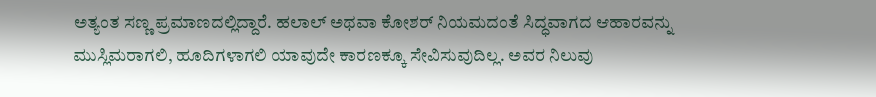ಅತ್ಯಂತ ಸಣ್ಣ ಪ್ರಮಾಣದಲ್ಲಿದ್ದಾರೆ. ಹಲಾಲ್ ಅಥವಾ ಕೋಶರ್ ನಿಯಮದಂತೆ ಸಿದ್ಧವಾಗದ ಆಹಾರವನ್ನು ಮುಸ್ಲಿಮರಾಗಲಿ, ಹೂದಿಗಳಾಗಲಿ ಯಾವುದೇ ಕಾರಣಕ್ಕೂ ಸೇವಿಸುವುದಿಲ್ಲ. ಅವರ ನಿಲುವು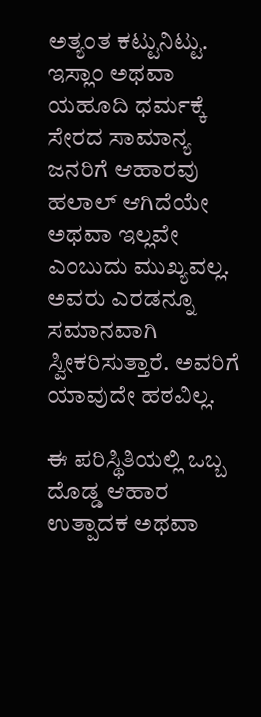ಅತ್ಯಂತ ಕಟ್ಟುನಿಟ್ಟು. ಇಸ್ಲಾಂ ಅಥವಾ ಯಹೂದಿ ಧರ್ಮಕ್ಕೆ ಸೇರದ ಸಾಮಾನ್ಯ ಜನರಿಗೆ ಆಹಾರವು ಹಲಾಲ್ ಆಗಿದೆಯೇ ಅಥವಾ ಇಲ್ಲವೇ ಎಂಬುದು ಮುಖ್ಯವಲ್ಲ. ಅವರು ಎರಡನ್ನೂ ಸಮಾನವಾಗಿ ಸ್ವೀಕರಿಸುತ್ತಾರೆ. ಅವರಿಗೆ ಯಾವುದೇ ಹಠವಿಲ್ಲ.

ಈ ಪರಿಸ್ಥಿತಿಯಲ್ಲಿ ಒಬ್ಬ ದೊಡ್ಡ ಆಹಾರ ಉತ್ಪಾದಕ ಅಥವಾ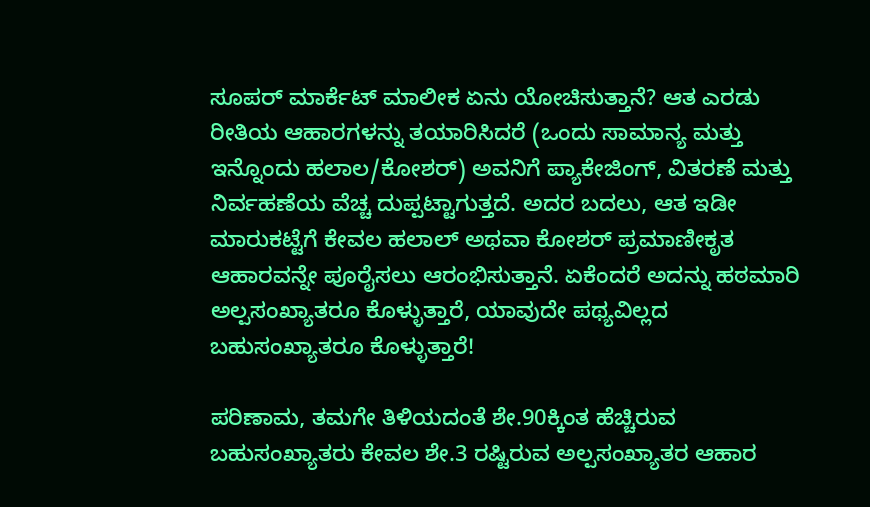ಸೂಪರ್ ಮಾರ್ಕೆಟ್ ಮಾಲೀಕ ಏನು ಯೋಚಿಸುತ್ತಾನೆ? ಆತ ಎರಡು ರೀತಿಯ ಆಹಾರಗಳನ್ನು ತಯಾರಿಸಿದರೆ (ಒಂದು ಸಾಮಾನ್ಯ ಮತ್ತು ಇನ್ನೊಂದು ಹಲಾಲ/ಕೋಶರ್) ಅವನಿಗೆ ಪ್ಯಾಕೇಜಿಂಗ್, ವಿತರಣೆ ಮತ್ತು ನಿರ್ವಹಣೆಯ ವೆಚ್ಚ ದುಪ್ಪಟ್ಟಾಗುತ್ತದೆ. ಅದರ ಬದಲು, ಆತ ಇಡೀ ಮಾರುಕಟ್ಟೆಗೆ ಕೇವಲ ಹಲಾಲ್ ಅಥವಾ ಕೋಶರ್ ಪ್ರಮಾಣೀಕೃತ ಆಹಾರವನ್ನೇ ಪೂರೈಸಲು ಆರಂಭಿಸುತ್ತಾನೆ. ಏಕೆಂದರೆ ಅದನ್ನು ಹಠಮಾರಿ ಅಲ್ಪಸಂಖ್ಯಾತರೂ ಕೊಳ್ಳುತ್ತಾರೆ, ಯಾವುದೇ ಪಥ್ಯವಿಲ್ಲದ ಬಹುಸಂಖ್ಯಾತರೂ ಕೊಳ್ಳುತ್ತಾರೆ!

ಪರಿಣಾಮ, ತಮಗೇ ತಿಳಿಯದಂತೆ ಶೇ.90ಕ್ಕಿಂತ ಹೆಚ್ಚಿರುವ ಬಹುಸಂಖ್ಯಾತರು ಕೇವಲ ಶೇ.3 ರಷ್ಟಿರುವ ಅಲ್ಪಸಂಖ್ಯಾತರ ಆಹಾರ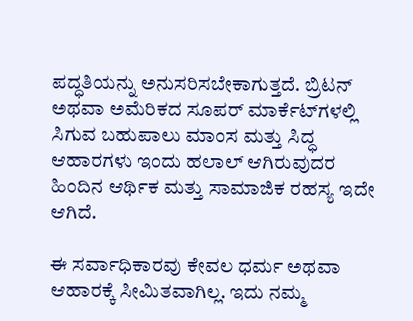ಪದ್ಧತಿಯನ್ನು ಅನುಸರಿಸಬೇಕಾಗುತ್ತದೆ. ಬ್ರಿಟನ್ ಅಥವಾ ಅಮೆರಿಕದ ಸೂಪರ್ ಮಾರ್ಕೆಟ್‌ಗಳಲ್ಲಿ ಸಿಗುವ ಬಹುಪಾಲು ಮಾಂಸ ಮತ್ತು ಸಿದ್ಧ ಆಹಾರಗಳು ಇಂದು ಹಲಾಲ್ ಆಗಿರುವುದರ ಹಿಂದಿನ ಆರ್ಥಿಕ ಮತ್ತು ಸಾಮಾಜಿಕ ರಹಸ್ಯ ಇದೇ ಆಗಿದೆ.

ಈ ಸರ್ವಾಧಿಕಾರವು ಕೇವಲ ಧರ್ಮ ಅಥವಾ ಆಹಾರಕ್ಕೆ ಸೀಮಿತವಾಗಿಲ್ಲ. ಇದು ನಮ್ಮ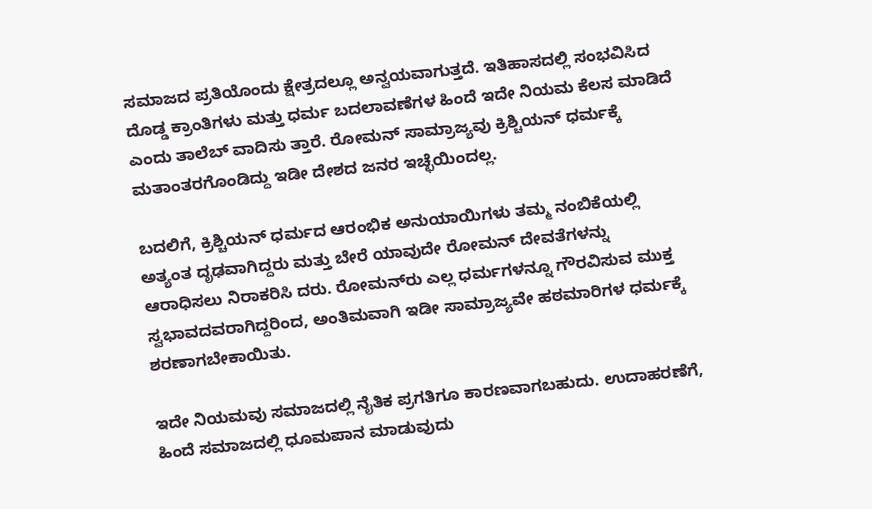ಸಮಾಜದ ಪ್ರತಿಯೊಂದು ಕ್ಷೇತ್ರದಲ್ಲೂ ಅನ್ವಯವಾಗುತ್ತದೆ. ಇತಿಹಾಸದಲ್ಲಿ ಸಂಭವಿಸಿದ ದೊಡ್ಡ ಕ್ರಾಂತಿಗಳು ಮತ್ತು ಧರ್ಮ ಬದಲಾವಣೆಗಳ ಹಿಂದೆ ಇದೇ ನಿಯಮ ಕೆಲಸ ಮಾಡಿದೆ ಎಂದು ತಾಲೆಬ್ ವಾದಿಸು ತ್ತಾರೆ. ರೋಮನ್ ಸಾಮ್ರಾಜ್ಯವು ಕ್ರಿಶ್ಚಿಯನ್ ಧರ್ಮಕ್ಕೆ ಮತಾಂತರಗೊಂಡಿದ್ದು ಇಡೀ ದೇಶದ ಜನರ ಇಚ್ಛೆಯಿಂದಲ್ಲ.

ಬದಲಿಗೆ, ಕ್ರಿಶ್ಚಿಯನ್ ಧರ್ಮದ ಆರಂಭಿಕ ಅನುಯಾಯಿಗಳು ತಮ್ಮ ನಂಬಿಕೆಯಲ್ಲಿ ಅತ್ಯಂತ ದೃಢವಾಗಿದ್ದರು ಮತ್ತು ಬೇರೆ ಯಾವುದೇ ರೋಮನ್ ದೇವತೆಗಳನ್ನು ಆರಾಧಿಸಲು ನಿರಾಕರಿಸಿ ದರು. ರೋಮನ್‌ರು ಎಲ್ಲ ಧರ್ಮಗಳನ್ನೂ ಗೌರವಿಸುವ ಮುಕ್ತ ಸ್ವಭಾವದವರಾಗಿದ್ದರಿಂದ, ಅಂತಿಮವಾಗಿ ಇಡೀ ಸಾಮ್ರಾಜ್ಯವೇ ಹಠಮಾರಿಗಳ ಧರ್ಮಕ್ಕೆ ಶರಣಾಗಬೇಕಾಯಿತು.

ಇದೇ ನಿಯಮವು ಸಮಾಜದಲ್ಲಿ ನೈತಿಕ ಪ್ರಗತಿಗೂ ಕಾರಣವಾಗಬಹುದು. ಉದಾಹರಣೆಗೆ, ಹಿಂದೆ ಸಮಾಜದಲ್ಲಿ ಧೂಮಪಾನ ಮಾಡುವುದು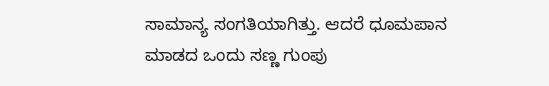ಸಾಮಾನ್ಯ ಸಂಗತಿಯಾಗಿತ್ತು. ಆದರೆ ಧೂಮಪಾನ ಮಾಡದ ಒಂದು ಸಣ್ಣ ಗುಂಪು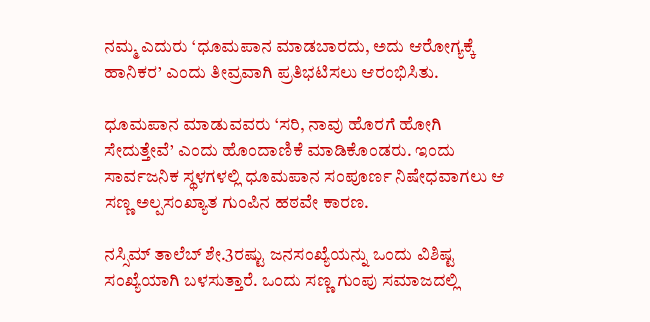ನಮ್ಮ ಎದುರು ‘ಧೂಮಪಾನ ಮಾಡಬಾರದು, ಅದು ಆರೋಗ್ಯಕ್ಕೆ ಹಾನಿಕರ’ ಎಂದು ತೀವ್ರವಾಗಿ ಪ್ರತಿಭಟಿಸಲು ಆರಂಭಿಸಿತು.

ಧೂಮಪಾನ ಮಾಡುವವರು ‘ಸರಿ, ನಾವು ಹೊರಗೆ ಹೋಗಿ ಸೇದುತ್ತೇವೆ’ ಎಂದು ಹೊಂದಾಣಿಕೆ ಮಾಡಿಕೊಂಡರು. ಇಂದು ಸಾರ್ವಜನಿಕ ಸ್ಥಳಗಳಲ್ಲಿ ಧೂಮಪಾನ ಸಂಪೂರ್ಣ ನಿಷೇಧವಾಗಲು ಆ ಸಣ್ಣ ಅಲ್ಪಸಂಖ್ಯಾತ ಗುಂಪಿನ ಹಠವೇ ಕಾರಣ.

ನಸ್ಸಿಮ್ ತಾಲೆಬ್ ಶೇ.3ರಷ್ಟು ಜನಸಂಖ್ಯೆಯನ್ನು ಒಂದು ವಿಶಿಷ್ಟ ಸಂಖ್ಯೆಯಾಗಿ ಬಳಸುತ್ತಾರೆ. ಒಂದು ಸಣ್ಣ ಗುಂಪು ಸಮಾಜದಲ್ಲಿ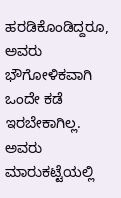ಹರಡಿಕೊಂಡಿದ್ದರೂ, ಅವರು ಭೌಗೋಳಿಕವಾಗಿ ಒಂದೇ ಕಡೆ ಇರಬೇಕಾಗಿಲ್ಲ. ಅವರು ಮಾರುಕಟ್ಟೆಯಲ್ಲಿ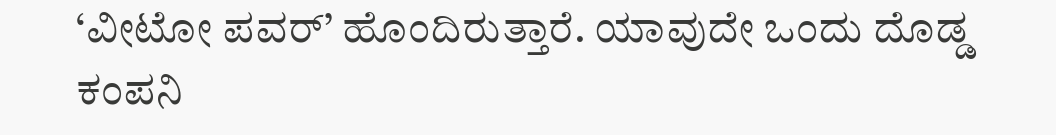‘ವೀಟೋ ಪವರ್’ ಹೊಂದಿರುತ್ತಾರೆ. ಯಾವುದೇ ಒಂದು ದೊಡ್ಡ ಕಂಪನಿ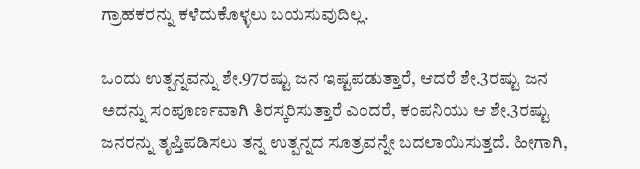ಗ್ರಾಹಕರನ್ನು ಕಳೆದುಕೊಳ್ಳಲು ಬಯಸುವುದಿಲ್ಲ.

ಒಂದು ಉತ್ಪನ್ನವನ್ನು ಶೇ.97ರಷ್ಟು ಜನ ಇಷ್ಟಪಡುತ್ತಾರೆ, ಆದರೆ ಶೇ.3ರಷ್ಟು ಜನ ಅದನ್ನು ಸಂಪೂರ್ಣವಾಗಿ ತಿರಸ್ಕರಿಸುತ್ತಾರೆ ಎಂದರೆ, ಕಂಪನಿಯು ಆ ಶೇ.3ರಷ್ಟು ಜನರನ್ನು ತೃಪ್ತಿಪಡಿಸಲು ತನ್ನ ಉತ್ಪನ್ನದ ಸೂತ್ರವನ್ನೇ ಬದಲಾಯಿಸುತ್ತದೆ. ಹೀಗಾಗಿ,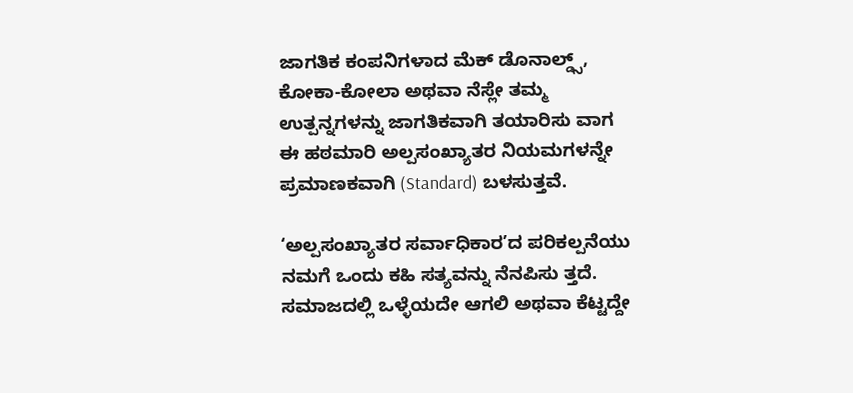ಜಾಗತಿಕ ಕಂಪನಿಗಳಾದ ಮೆಕ್ ಡೊನಾಲ್ಡ್ಸ್, ಕೋಕಾ-ಕೋಲಾ ಅಥವಾ ನೆಸ್ಲೇ ತಮ್ಮ ಉತ್ಪನ್ನಗಳನ್ನು ಜಾಗತಿಕವಾಗಿ ತಯಾರಿಸು ವಾಗ ಈ ಹಠಮಾರಿ ಅಲ್ಪಸಂಖ್ಯಾತರ ನಿಯಮಗಳನ್ನೇ ಪ್ರಮಾಣಕವಾಗಿ (Standard) ಬಳಸುತ್ತವೆ.

‘ಅಲ್ಪಸಂಖ್ಯಾತರ ಸರ್ವಾಧಿಕಾರ’ದ ಪರಿಕಲ್ಪನೆಯು ನಮಗೆ ಒಂದು ಕಹಿ ಸತ್ಯವನ್ನು ನೆನಪಿಸು ತ್ತದೆ. ಸಮಾಜದಲ್ಲಿ ಒಳ್ಳೆಯದೇ ಆಗಲಿ ಅಥವಾ ಕೆಟ್ಟದ್ದೇ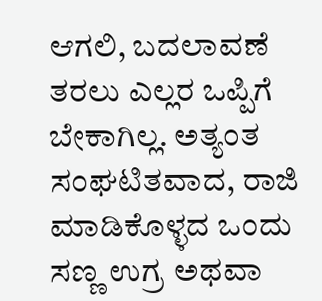ಆಗಲಿ, ಬದಲಾವಣೆ ತರಲು ಎಲ್ಲರ ಒಪ್ಪಿಗೆ ಬೇಕಾಗಿಲ್ಲ. ಅತ್ಯಂತ ಸಂಘಟಿತವಾದ, ರಾಜಿ ಮಾಡಿಕೊಳ್ಳದ ಒಂದು ಸಣ್ಣ ಉಗ್ರ ಅಥವಾ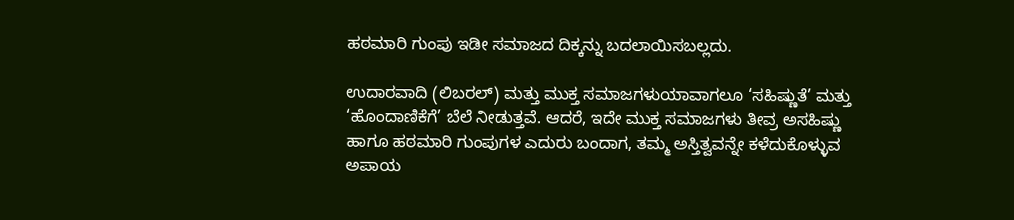ಹಠಮಾರಿ ಗುಂಪು ಇಡೀ ಸಮಾಜದ ದಿಕ್ಕನ್ನು ಬದಲಾಯಿಸಬಲ್ಲದು.

ಉದಾರವಾದಿ (ಲಿಬರಲ್) ಮತ್ತು ಮುಕ್ತ ಸಮಾಜಗಳುಯಾವಾಗಲೂ ‘ಸಹಿಷ್ಣುತೆ’ ಮತ್ತು ‘ಹೊಂದಾಣಿಕೆಗೆ’ ಬೆಲೆ‌ ನೀಡುತ್ತವೆ. ಆದರೆ, ಇದೇ ಮುಕ್ತ ಸಮಾಜಗಳು ತೀವ್ರ ಅಸಹಿಷ್ಣು ಹಾಗೂ ಹಠಮಾರಿ ಗುಂಪುಗಳ ಎದುರು ಬಂದಾಗ, ತಮ್ಮ ಅಸ್ತಿತ್ವವನ್ನೇ ಕಳೆದುಕೊಳ್ಳುವ ಅಪಾಯ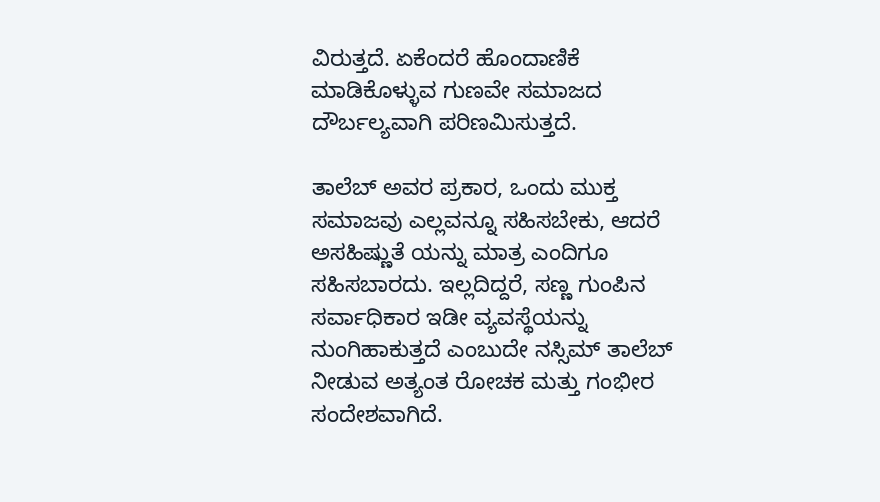ವಿರುತ್ತದೆ. ಏಕೆಂದರೆ ಹೊಂದಾಣಿಕೆ ಮಾಡಿಕೊಳ್ಳುವ ಗುಣವೇ ಸಮಾಜದ ದೌರ್ಬಲ್ಯವಾಗಿ ಪರಿಣಮಿಸುತ್ತದೆ.

ತಾಲೆಬ್ ಅವರ ಪ್ರಕಾರ, ಒಂದು ಮುಕ್ತ ಸಮಾಜವು ಎಲ್ಲವನ್ನೂ ಸಹಿಸಬೇಕು, ಆದರೆ ಅಸಹಿಷ್ಣುತೆ ಯನ್ನು ಮಾತ್ರ ಎಂದಿಗೂ ಸಹಿಸಬಾರದು. ಇಲ್ಲದಿದ್ದರೆ, ಸಣ್ಣ ಗುಂಪಿನ ಸರ್ವಾಧಿಕಾರ ಇಡೀ ವ್ಯವಸ್ಥೆಯನ್ನು ನುಂಗಿಹಾಕುತ್ತದೆ ಎಂಬುದೇ ನಸ್ಸಿಮ್ ತಾಲೆಬ್ ನೀಡುವ ಅತ್ಯಂತ ರೋಚಕ ಮತ್ತು ಗಂಭೀರ ಸಂದೇಶವಾಗಿದೆ.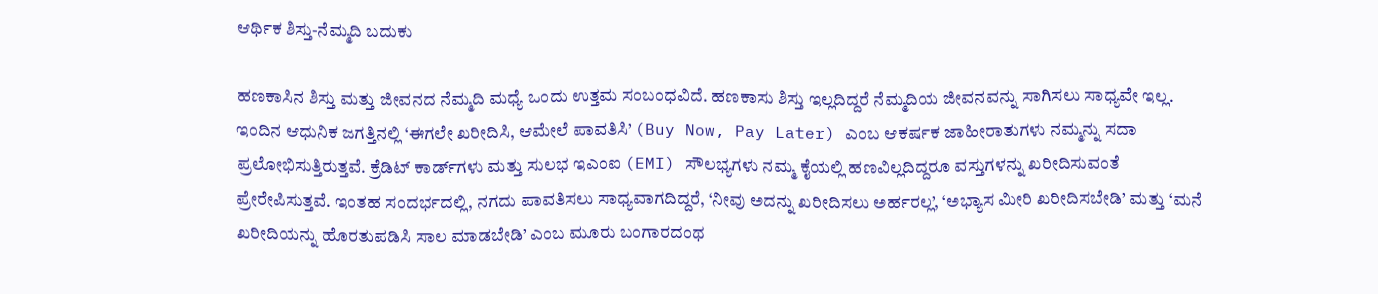ಆರ್ಥಿಕ ಶಿಸ್ತು-ನೆಮ್ಮದಿ ಬದುಕು

ಹಣಕಾಸಿನ ಶಿಸ್ತು ಮತ್ತು ಜೀವನದ ನೆಮ್ಮದಿ ಮಧ್ಯೆ ಒಂದು ಉತ್ತಮ ಸಂಬಂಧವಿದೆ. ಹಣಕಾಸು ಶಿಸ್ತು ಇಲ್ಲದಿದ್ದರೆ ನೆಮ್ಮದಿಯ ಜೀವನವನ್ನು ಸಾಗಿಸಲು ಸಾಧ್ಯವೇ ಇಲ್ಲ. ಇಂದಿನ ಆಧುನಿಕ ಜಗತ್ತಿನಲ್ಲಿ ‘ಈಗಲೇ ಖರೀದಿಸಿ, ಆಮೇಲೆ ಪಾವತಿಸಿ’ (Buy Now, Pay Later) ಎಂಬ ಆಕರ್ಷಕ ಜಾಹೀರಾತುಗಳು ನಮ್ಮನ್ನು ಸದಾ ಪ್ರಲೋಭಿಸುತ್ತಿರುತ್ತವೆ. ಕ್ರೆಡಿಟ್ ಕಾರ್ಡ್‌ಗಳು ಮತ್ತು ಸುಲಭ ಇಎಂಐ (EMI) ಸೌಲಭ್ಯಗಳು ನಮ್ಮ ಕೈಯಲ್ಲಿ ಹಣವಿಲ್ಲದಿದ್ದರೂ ವಸ್ತುಗಳನ್ನು ಖರೀದಿಸುವಂತೆ ಪ್ರೇರೇಪಿಸುತ್ತವೆ. ಇಂತಹ ಸಂದರ್ಭದಲ್ಲಿ, ನಗದು ಪಾವತಿಸಲು ಸಾಧ್ಯವಾಗದಿದ್ದರೆ, ‘ನೀವು ಅದನ್ನು ಖರೀದಿಸಲು ಅರ್ಹರಲ್ಲ’, ‘ಅಭ್ಯಾಸ ಮೀರಿ ಖರೀದಿಸಬೇಡಿ’ ಮತ್ತು ‘ಮನೆ ಖರೀದಿಯನ್ನು ಹೊರತುಪಡಿಸಿ ಸಾಲ ಮಾಡಬೇಡಿ’ ಎಂಬ ಮೂರು ಬಂಗಾರದಂಥ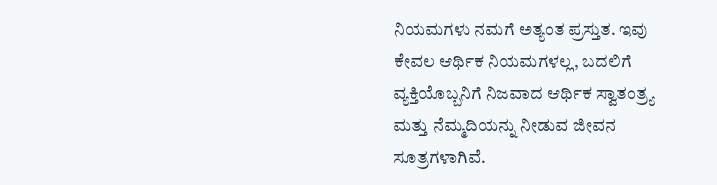ನಿಯಮಗಳು ನಮಗೆ ಅತ್ಯಂತ ಪ್ರಸ್ತುತ. ಇವು ಕೇವಲ ಆರ್ಥಿಕ ನಿಯಮಗಳಲ್ಲ, ಬದಲಿಗೆ ವ್ಯಕ್ತಿಯೊಬ್ಬನಿಗೆ ನಿಜವಾದ ಆರ್ಥಿಕ ಸ್ವಾತಂತ್ರ್ಯ ಮತ್ತು ನೆಮ್ಮದಿಯನ್ನು ನೀಡುವ ಜೀವನ ಸೂತ್ರಗಳಾಗಿವೆ.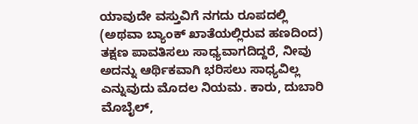ಯಾವುದೇ ವಸ್ತುವಿಗೆ ನಗದು ರೂಪದಲ್ಲಿ (ಅಥವಾ ಬ್ಯಾಂಕ್ ಖಾತೆಯಲ್ಲಿರುವ ಹಣದಿಂದ) ತಕ್ಷಣ ಪಾವತಿಸಲು ಸಾಧ್ಯವಾಗದಿದ್ದರೆ, ನೀವು ಅದನ್ನು ಆರ್ಥಿಕವಾಗಿ ಭರಿಸಲು ಸಾಧ್ಯವಿಲ್ಲ ಎನ್ನುವುದು ಮೊದಲ ನಿಯಮ. ಕಾರು, ದುಬಾರಿ ಮೊಬೈಲ್,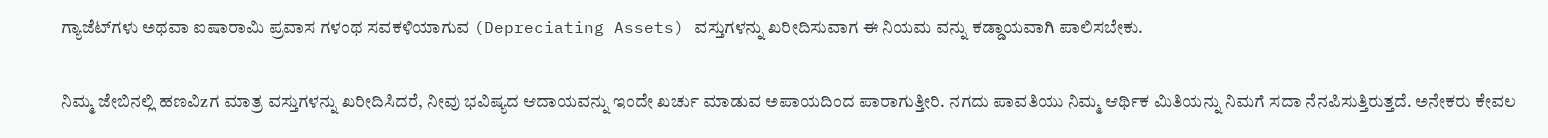ಗ್ಯಾಜೆಟ್‌ಗಳು ಅಥವಾ ಐಷಾರಾಮಿ ಪ್ರವಾಸ ಗಳಂಥ‌ ಸವಕಳಿಯಾಗುವ (Depreciating Assets) ವಸ್ತುಗಳನ್ನು ಖರೀದಿಸುವಾಗ ಈ ನಿಯಮ ವನ್ನು ಕಡ್ಡಾಯವಾಗಿ ಪಾಲಿಸಬೇಕು.

ನಿಮ್ಮ ಜೇಬಿನಲ್ಲಿ ಹಣವಿzಗ ಮಾತ್ರ ವಸ್ತುಗಳನ್ನು ಖರೀದಿಸಿದರೆ, ನೀವು ಭವಿಷ್ಯದ ಆದಾಯವನ್ನು ಇಂದೇ ಖರ್ಚು ಮಾಡುವ ಅಪಾಯದಿಂದ ಪಾರಾಗುತ್ತೀರಿ. ನಗದು ಪಾವತಿಯು ನಿಮ್ಮ ಆರ್ಥಿಕ ಮಿತಿಯನ್ನು ನಿಮಗೆ ಸದಾ ನೆನಪಿಸುತ್ತಿರುತ್ತದೆ. ಅನೇಕರು ಕೇವಲ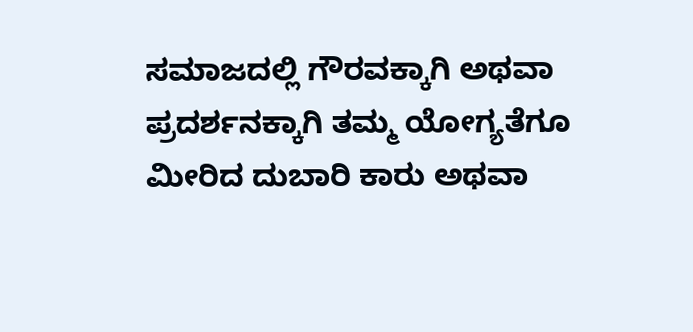ಸಮಾಜದಲ್ಲಿ ಗೌರವಕ್ಕಾಗಿ ಅಥವಾ ಪ್ರದರ್ಶನಕ್ಕಾಗಿ ತಮ್ಮ ಯೋಗ್ಯತೆಗೂ ಮೀರಿದ ದುಬಾರಿ ಕಾರು ಅಥವಾ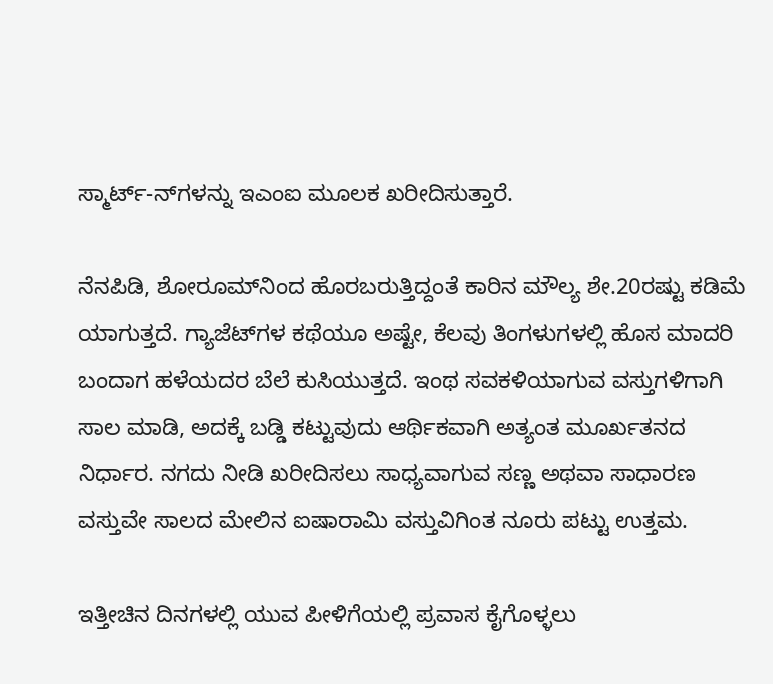ಸ್ಮಾರ್ಟ್-ನ್‌ಗಳನ್ನು ಇಎಂಐ ಮೂಲಕ ಖರೀದಿಸುತ್ತಾರೆ.

ನೆನಪಿಡಿ, ಶೋರೂಮ್‌ನಿಂದ ಹೊರಬರುತ್ತಿದ್ದಂತೆ ಕಾರಿನ ಮೌಲ್ಯ ಶೇ.20ರಷ್ಟು ಕಡಿಮೆ ಯಾಗುತ್ತದೆ. ಗ್ಯಾಜೆಟ್‌ಗಳ ಕಥೆಯೂ ಅಷ್ಟೇ, ಕೆಲವು ತಿಂಗಳುಗಳಲ್ಲಿ ಹೊಸ ಮಾದರಿ ಬಂದಾಗ ಹಳೆಯದರ ಬೆಲೆ ಕುಸಿಯುತ್ತದೆ. ಇಂಥ ಸವಕಳಿಯಾಗುವ ವಸ್ತುಗಳಿಗಾಗಿ ಸಾಲ ಮಾಡಿ, ಅದಕ್ಕೆ ಬಡ್ಡಿ ಕಟ್ಟುವುದು ಆರ್ಥಿಕವಾಗಿ ಅತ್ಯಂತ ಮೂರ್ಖತನದ ನಿರ್ಧಾರ. ನಗದು ನೀಡಿ ಖರೀದಿಸಲು ಸಾಧ್ಯವಾಗುವ ಸಣ್ಣ ಅಥವಾ ಸಾಧಾರಣ ವಸ್ತುವೇ ಸಾಲದ ಮೇಲಿನ ಐಷಾರಾಮಿ ವಸ್ತುವಿಗಿಂತ ನೂರು ಪಟ್ಟು ಉತ್ತಮ.

ಇತ್ತೀಚಿನ ದಿನಗಳಲ್ಲಿ ಯುವ ಪೀಳಿಗೆಯಲ್ಲಿ ಪ್ರವಾಸ ಕೈಗೊಳ್ಳಲು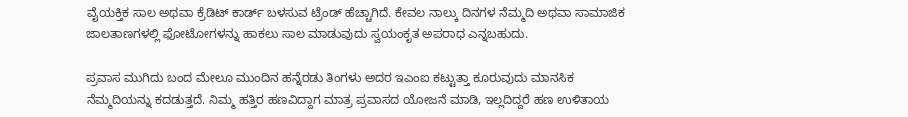ವೈಯಕ್ತಿಕ ಸಾಲ ಅಥವಾ ಕ್ರೆಡಿಟ್ ಕಾರ್ಡ್ ಬಳಸುವ ಟ್ರೆಂಡ್ ಹೆಚ್ಚಾಗಿದೆ. ಕೇವಲ ನಾಲ್ಕು ದಿನಗಳ ನೆಮ್ಮದಿ ಅಥವಾ ಸಾಮಾಜಿಕ ಜಾಲತಾಣಗಳಲ್ಲಿ ಫೋಟೋಗಳನ್ನು ಹಾಕಲು ಸಾಲ ಮಾಡುವುದು ಸ್ವಯಂಕೃತ ಅಪರಾಧ ಎನ್ನಬಹುದು.

ಪ್ರವಾಸ ಮುಗಿದು ಬಂದ ಮೇಲೂ ಮುಂದಿನ ಹನ್ನೆರಡು ತಿಂಗಳು ಅದರ ಇಎಂಐ ಕಟ್ಟುತ್ತಾ ಕೂರುವುದು ಮಾನಸಿಕ ನೆಮ್ಮದಿಯನ್ನು ಕದಡುತ್ತದೆ. ನಿಮ್ಮ ಹತ್ತಿರ ಹಣವಿದ್ದಾಗ ಮಾತ್ರ ಪ್ರವಾಸದ ಯೋಜನೆ ಮಾಡಿ, ಇಲ್ಲದಿದ್ದರೆ ಹಣ ಉಳಿತಾಯ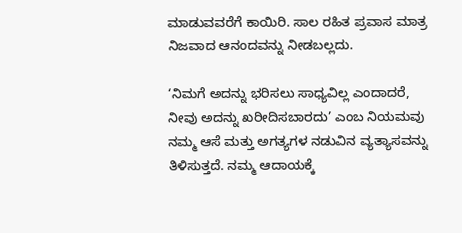ಮಾಡುವವರೆಗೆ ಕಾಯಿರಿ. ಸಾಲ ರಹಿತ ಪ್ರವಾಸ ಮಾತ್ರ ನಿಜವಾದ ಆನಂದವನ್ನು ನೀಡಬಲ್ಲದು.

‘ನಿಮಗೆ ಅದನ್ನು ಭರಿಸಲು ಸಾಧ್ಯವಿಲ್ಲ ಎಂದಾದರೆ, ನೀವು ಅದನ್ನು ಖರೀದಿಸಬಾರದು’ ಎಂಬ ನಿಯಮವು ನಮ್ಮ ಆಸೆ ಮತ್ತು ಅಗತ್ಯಗಳ ನಡುವಿನ ವ್ಯತ್ಯಾಸವನ್ನು ತಿಳಿಸುತ್ತದೆ. ನಮ್ಮ ಆದಾಯಕ್ಕೆ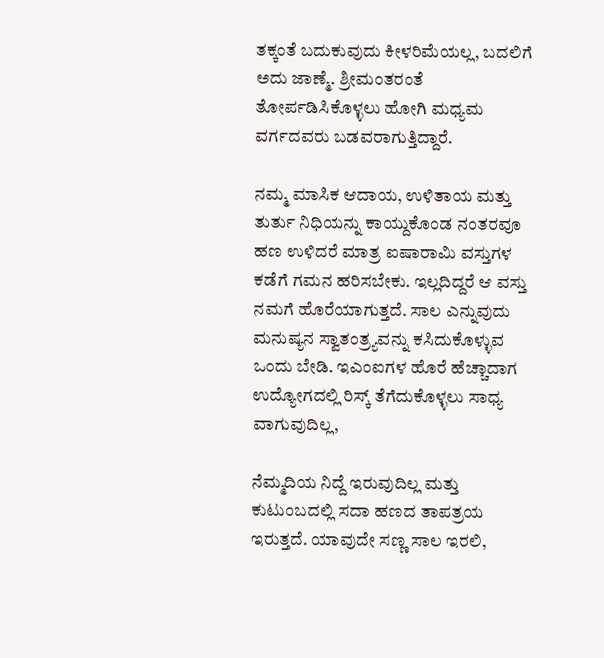ತಕ್ಕಂತೆ ಬದುಕುವುದು ಕೀಳರಿಮೆಯಲ್ಲ, ಬದಲಿಗೆ ಅದು ಜಾಣ್ಮೆ. ಶ್ರೀಮಂತರಂತೆ ತೋರ್ಪಡಿಸಿಕೊಳ್ಳಲು ಹೋಗಿ ಮಧ್ಯಮ ವರ್ಗದವರು ಬಡವರಾಗುತ್ತಿದ್ದಾರೆ.

ನಮ್ಮ ಮಾಸಿಕ ಆದಾಯ, ಉಳಿತಾಯ ಮತ್ತು ತುರ್ತು ನಿಧಿಯನ್ನು ಕಾಯ್ದುಕೊಂಡ ನಂತರವೂ ಹಣ ಉಳಿದರೆ ಮಾತ್ರ ಐಷಾರಾಮಿ ವಸ್ತುಗಳ ಕಡೆಗೆ ಗಮನ ಹರಿಸಬೇಕು. ಇಲ್ಲದಿದ್ದರೆ ಆ ವಸ್ತು ನಮಗೆ ಹೊರೆಯಾಗುತ್ತದೆ. ಸಾಲ ಎನ್ನುವುದು ಮನುಷ್ಯನ ಸ್ವಾತಂತ್ರ್ಯವನ್ನು ಕಸಿದುಕೊಳ್ಳುವ ಒಂದು ಬೇಡಿ. ಇಎಂಐಗಳ ಹೊರೆ ಹೆಚ್ಚಾದಾಗ ಉದ್ಯೋಗದಲ್ಲಿ ರಿಸ್ಕ್ ತೆಗೆದುಕೊಳ್ಳಲು ಸಾಧ್ಯ ವಾಗುವುದಿಲ್ಲ,

ನೆಮ್ಮದಿಯ ನಿದ್ದೆ‌ ಇರುವುದಿಲ್ಲ ಮತ್ತು ಕುಟುಂಬದಲ್ಲಿ ಸದಾ ಹಣದ ತಾಪತ್ರಯ ಇರುತ್ತದೆ. ಯಾವುದೇ ಸಣ್ಣ ಸಾಲ ಇರಲಿ,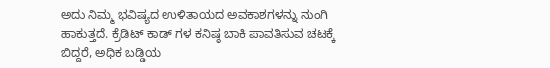ಅದು ನಿಮ್ಮ ಭವಿಷ್ಯದ ಉಳಿತಾಯದ ಅವಕಾಶಗಳನ್ನು ನುಂಗಿ ಹಾಕುತ್ತದೆ. ಕ್ರೆಡಿಟ್ ಕಾಡ್ ಗಳ ಕನಿಷ್ಠ ಬಾಕಿ ಪಾವತಿಸುವ ಚಟಕ್ಕೆ ಬಿದ್ದರೆ, ಅಧಿಕ ಬಡ್ಡಿಯ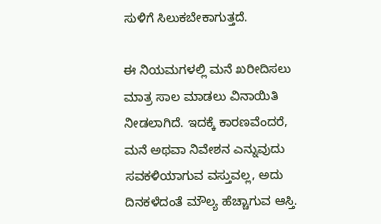ಸುಳಿಗೆ ಸಿಲುಕಬೇಕಾಗುತ್ತದೆ.

ಈ ನಿಯಮಗಳಲ್ಲಿ ಮನೆ ಖರೀದಿಸಲು ಮಾತ್ರ ಸಾಲ ಮಾಡಲು ವಿನಾಯಿತಿ ನೀಡಲಾಗಿದೆ. ಇದಕ್ಕೆ ಕಾರಣವೆಂದರೆ, ಮನೆ ಅಥವಾ ನಿವೇಶನ ಎನ್ನುವುದು ಸವಕಳಿಯಾಗುವ ವಸ್ತುವಲ್ಲ, ಅದು ದಿನಕಳೆದಂತೆ ಮೌಲ್ಯ ಹೆಚ್ಚಾಗುವ ಆಸ್ತಿ.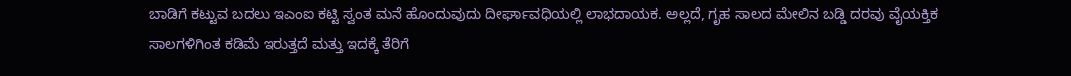ಬಾಡಿಗೆ ಕಟ್ಟುವ ಬದಲು ಇಎಂಐ ಕಟ್ಟಿ ಸ್ವಂತ ಮನೆ ಹೊಂದುವುದು ದೀರ್ಘಾವಧಿಯಲ್ಲಿ ಲಾಭದಾಯಕ. ಅಲ್ಲದೆ, ಗೃಹ ಸಾಲದ ಮೇಲಿನ ಬಡ್ಡಿ ದರವು ವೈಯಕ್ತಿಕ ಸಾಲಗಳಿಗಿಂತ ಕಡಿಮೆ ಇರುತ್ತದೆ ಮತ್ತು ಇದಕ್ಕೆ ತೆರಿಗೆ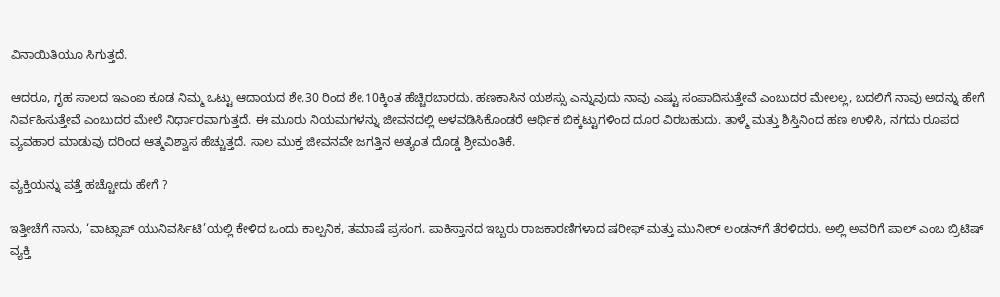ವಿನಾಯಿತಿಯೂ ಸಿಗುತ್ತದೆ.

ಆದರೂ, ಗೃಹ ಸಾಲದ ಇಎಂಐ ಕೂಡ ನಿಮ್ಮ ಒಟ್ಟು ಆದಾಯದ ಶೇ.30 ರಿಂದ ಶೇ.10ಕ್ಕಿಂತ ಹೆಚ್ಚಿರಬಾರದು. ಹಣಕಾಸಿನ ಯಶಸ್ಸು ಎನ್ನುವುದು ನಾವು ಎಷ್ಟು ಸಂಪಾದಿಸುತ್ತೇವೆ ಎಂಬುದರ ಮೇಲಲ್ಲ, ಬದಲಿಗೆ ನಾವು ಅದನ್ನು ಹೇಗೆ ನಿರ್ವಹಿಸುತ್ತೇವೆ ಎಂಬುದರ ಮೇಲೆ ನಿರ್ಧಾರವಾಗುತ್ತದೆ. ಈ ಮೂರು ನಿಯಮಗಳನ್ನು ಜೀವನದಲ್ಲಿ ಅಳವಡಿಸಿಕೊಂಡರೆ ಆರ್ಥಿಕ ಬಿಕ್ಕಟ್ಟುಗಳಿಂದ ದೂರ ವಿರಬಹುದು. ತಾಳ್ಮೆ ಮತ್ತು ಶಿಸ್ತಿನಿಂದ ಹಣ ಉಳಿಸಿ, ನಗದು ರೂಪದ ವ್ಯವಹಾರ ಮಾಡುವು ದರಿಂದ ಆತ್ಮವಿಶ್ವಾಸ ಹೆಚ್ಚುತ್ತದೆ. ಸಾಲ ಮುಕ್ತ ಜೀವನವೇ ಜಗತ್ತಿನ ಅತ್ಯಂತ ದೊಡ್ಡ ಶ್ರೀಮಂತಿಕೆ.

ವ್ಯಕ್ತಿಯನ್ನು ಪತ್ತೆ ಹಚ್ಚೋದು ಹೇಗೆ ?

ಇತ್ತೀಚೆಗೆ ನಾನು, ‘ವಾಟ್ಸಾಪ್ ಯುನಿವರ್ಸಿಟಿ’ಯಲ್ಲಿ ಕೇಳಿದ ಒಂದು ಕಾಲ್ಪನಿಕ, ತಮಾಷೆ ಪ್ರಸಂಗ. ಪಾಕಿಸ್ತಾನದ ಇಬ್ಬರು ರಾಜಕಾರಣಿಗಳಾದ ಷರೀಫ್ ಮತ್ತು ಮುನೀರ್ ಲಂಡನ್‌ಗೆ ತೆರಳಿದರು. ಅಲ್ಲಿ ಅವರಿಗೆ ಪಾಲ್ ಎಂಬ‌ ಬ್ರಿಟಿಷ್ ವ್ಯಕ್ತಿ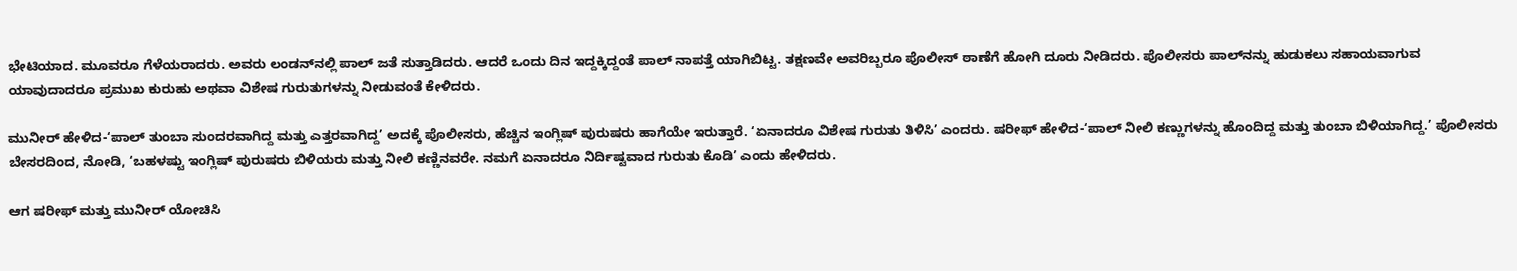ಭೇಟಿಯಾದ. ಮೂವರೂ ಗೆಳೆಯರಾದರು. ಅವರು ಲಂಡನ್‌ನಲ್ಲಿ ಪಾಲ್ ಜತೆ ಸುತ್ತಾಡಿದರು. ಆದರೆ ಒಂದು ದಿನ ಇದ್ದಕ್ಕಿದ್ದಂತೆ ಪಾಲ್ ನಾಪತ್ತೆ ಯಾಗಿಬಿಟ್ಟ. ತಕ್ಷಣವೇ ಅವರಿಬ್ಬರೂ ಪೊಲೀಸ್ ಠಾಣೆಗೆ ಹೋಗಿ ದೂರು ನೀಡಿದರು. ಪೊಲೀಸರು ಪಾಲ್‌ನನ್ನು ಹುಡುಕಲು ಸಹಾಯವಾಗುವ ಯಾವುದಾದರೂ ಪ್ರಮುಖ ಕುರುಹು ಅಥವಾ ವಿಶೇಷ ಗುರುತುಗಳನ್ನು ನೀಡುವಂತೆ ಕೇಳಿದರು.

ಮುನೀರ್ ಹೇಳಿದ-‘ಪಾಲ್ ತುಂಬಾ ಸುಂದರವಾಗಿದ್ದ ಮತ್ತು ಎತ್ತರವಾಗಿದ್ದ’ ಅದಕ್ಕೆ ಪೊಲೀಸರು, ಹೆಚ್ಚಿನ ಇಂಗ್ಲಿಷ್ ಪುರುಷರು ಹಾಗೆಯೇ ಇರುತ್ತಾರೆ. ‘ಏನಾದರೂ ವಿಶೇಷ ಗುರುತು ತಿಳಿಸಿ’ ಎಂದರು. ಷರೀಫ್ ಹೇಳಿದ-‘ಪಾಲ್ ನೀಲಿ ಕಣ್ಣುಗಳನ್ನು ಹೊಂದಿದ್ದ ಮತ್ತು ತುಂಬಾ ಬಿಳಿಯಾಗಿದ್ದ.’ ಪೊಲೀಸರು ಬೇಸರದಿಂದ, ನೋಡಿ, ‘ಬಹಳಷ್ಟು ಇಂಗ್ಲಿಷ್ ಪುರುಷರು ಬಿಳಿಯರು ಮತ್ತು ನೀಲಿ ಕಣ್ಣಿನವರೇ. ನಮಗೆ ಏನಾದರೂ ನಿರ್ದಿಷ್ಟವಾದ ಗುರುತು ಕೊಡಿ’ ಎಂದು ಹೇಳಿದರು.

ಆಗ ಷರೀಫ್ ಮತ್ತು ಮುನೀರ್ ಯೋಚಿಸಿ‌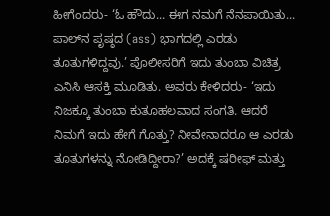ಹೀಗೆಂದರು- ‘ಓ ಹೌದು... ಈಗ ನಮಗೆ ನೆನಪಾಯಿತು... ಪಾಲ್‌ನ ಪೃಷ್ಠದ (ass) ಭಾಗದಲ್ಲಿ ಎರಡು ತೂತುಗಳಿದ್ದವು.’ ಪೊಲೀಸರಿಗೆ ಇದು ತುಂಬಾ ವಿಚಿತ್ರ ಎನಿಸಿ ಆಸಕ್ತಿ ಮೂಡಿತು. ಅವರು ಕೇಳಿದರು- ‘ಇದು ನಿಜಕ್ಕೂ ತುಂಬಾ ಕುತೂಹಲವಾದ ಸಂಗತಿ. ಆದರೆ ನಿಮಗೆ ಇದು ಹೇಗೆ ಗೊತ್ತು? ನೀವೇನಾದರೂ ಆ ಎರಡು ತೂತುಗಳನ್ನು ನೋಡಿದ್ದೀರಾ?’ ಅದಕ್ಕೆ ಷರೀಫ್ ಮತ್ತು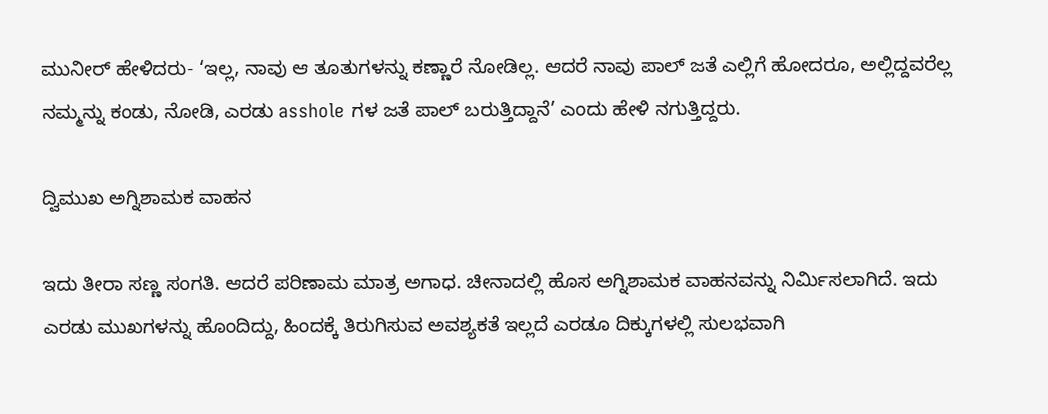ಮುನೀರ್ ಹೇಳಿದರು- ‘ಇಲ್ಲ, ನಾವು ಆ ತೂತುಗಳನ್ನು ಕಣ್ಣಾರೆ ನೋಡಿಲ್ಲ. ಆದರೆ ನಾವು ಪಾಲ್ ಜತೆ‌ ಎಲ್ಲಿಗೆ ಹೋದರೂ, ಅಲ್ಲಿದ್ದವರೆಲ್ಲ ನಮ್ಮನ್ನು ಕಂಡು, ನೋಡಿ, ಎರಡು asshole ಗಳ ಜತೆ ಪಾಲ್ ಬರುತ್ತಿದ್ದಾನೆ’ ಎಂದು ಹೇಳಿ ನಗುತ್ತಿದ್ದರು.

ದ್ವಿಮುಖ ಅಗ್ನಿಶಾಮಕ ವಾಹನ

ಇದು ತೀರಾ ಸಣ್ಣ ಸಂಗತಿ. ಆದರೆ ಪರಿಣಾಮ ಮಾತ್ರ ಅಗಾಧ. ಚೀನಾದಲ್ಲಿ ಹೊಸ ಅಗ್ನಿಶಾಮಕ ವಾಹನವನ್ನು ನಿರ್ಮಿಸಲಾಗಿದೆ. ಇದು ಎರಡು ಮುಖಗಳನ್ನು ಹೊಂದಿದ್ದು, ಹಿಂದಕ್ಕೆ ತಿರುಗಿಸುವ ಅವಶ್ಯಕತೆ ಇಲ್ಲದೆ ಎರಡೂ ದಿಕ್ಕುಗಳಲ್ಲಿ ಸುಲಭವಾಗಿ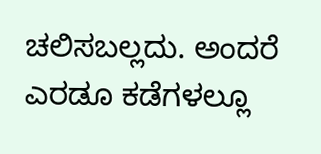ಚಲಿಸಬಲ್ಲದು. ಅಂದರೆ ಎರಡೂ ಕಡೆಗಳಲ್ಲೂ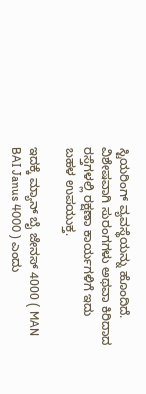ಸ್ಟಿಯರಿಂಗ್ ವ್ಯವಸ್ಥೆಯನ್ನು ಹೊಂದಿದೆ. ವಿಶೇಷವಾಗಿ ಸುರಂಗಗಳು ಅಥವಾ ಕಿರಿದಾದ ರಸ್ತೆಗಳಲ್ಲಿ ರಕ್ಷಣಾ ಕಾರ್ಯಗಳಿಗೆ ಇದು ಬಹಳ ಉಪಯುಕ್ತ.

ಇದಕ್ಕೆ ಮ್ಯಾನ್ ಬೈ ಜೇನಸ್ 4000 ( MAN BAI Janus 4000 ) ಎಂದು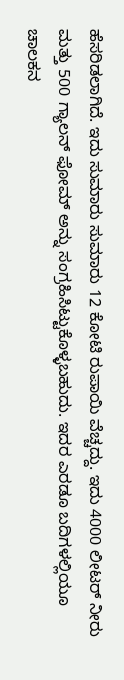ಹೆಸರಿಡಲಾಗಿದೆ. ಇದು ಸುಮಾರು ಸುಮಾರು 12 ಕೋಟಿ ರುಪಾಯಿ ವೆಚ್ಚದ್ದು. ಇದು 4000 ಲೀಟರ್ ನೀರು ಮತ್ತು 500 ಗ್ಯಾಲನ್ ಫೋಮ್ ಅನ್ನು ಸಂಗ್ರಹಿಸಿಟ್ಟುಕೊಳ್ಳಬಹುದು. ಇದರ ಎರಡೂ ಬದಿಗಳಲ್ಲಿಯೂ ಚಾಲಕನ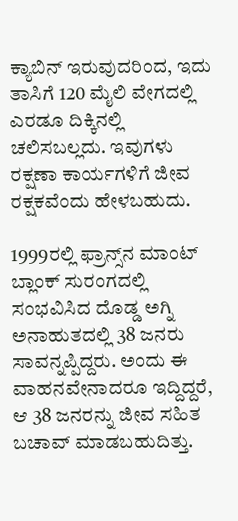ಕ್ಯಾಬಿನ್ ಇರುವುದರಿಂದ, ಇದು ತಾಸಿಗೆ 120 ಮೈಲಿ ವೇಗದಲ್ಲಿ ಎರಡೂ ದಿಕ್ಕಿನಲ್ಲಿ ಚಲಿಸಬಲ್ಲದು. ಇವುಗಳು ರಕ್ಷಣಾ ಕಾರ್ಯಗಳಿಗೆ ಜೀವ ರಕ್ಷಕವೆಂದು ಹೇಳಬಹುದು.

1999ರಲ್ಲಿ ಫ್ರಾನ್ಸ್‌ನ ಮಾಂಟ್ ಬ್ಲಾಂಕ್ ಸುರಂಗದಲ್ಲಿ ಸಂಭವಿಸಿದ ದೊಡ್ಡ ಅಗ್ನಿ ಅನಾಹುತದಲ್ಲಿ 38 ಜನರು ಸಾವನ್ನಪ್ಪಿದ್ದರು. ಅಂದು ಈ ವಾಹನವೇನಾದರೂ ಇದ್ದಿದ್ದರೆ, ಆ 38 ಜನರನ್ನು ಜೀವ ಸಹಿತ ಬಚಾವ್ ಮಾಡಬಹುದಿತ್ತು.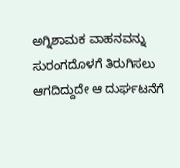ಅಗ್ನಿಶಾಮಕ ವಾಹನವನ್ನು ಸುರಂಗದೊಳಗೆ ತಿರುಗಿಸಲು ಆಗದಿದ್ದುದೇ ಆ ದುರ್ಘಟನೆಗೆ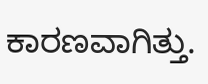ಕಾರಣವಾಗಿತ್ತು.